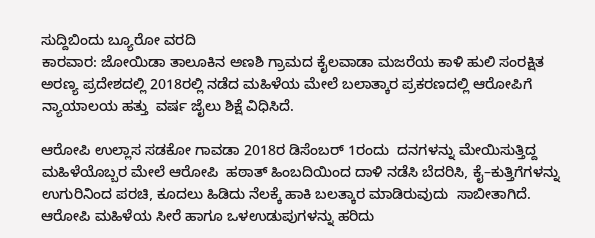ಸುದ್ದಿಬಿಂದು ಬ್ಯೂರೋ‌ ವರದಿ
ಕಾರವಾರ: ಜೋಯಿಡಾ ತಾಲೂಕಿನ ಅಣಶಿ ಗ್ರಾಮದ ಕೈಲವಾಡಾ ಮಜರೆಯ ಕಾಳಿ ಹುಲಿ ಸಂರಕ್ಷಿತ ಅರಣ್ಯ ಪ್ರದೇಶದಲ್ಲಿ 2018ರಲ್ಲಿ ನಡೆದ ಮಹಿಳೆಯ ಮೇಲೆ ಬಲಾತ್ಕಾರ ಪ್ರಕರಣದಲ್ಲಿ ಆರೋಪಿಗೆ ನ್ಯಾಯಾಲಯ ಹತ್ತು  ವರ್ಷ ಜೈಲು ಶಿಕ್ಷೆ ವಿಧಿಸಿದೆ.

ಆರೋಪಿ ಉಲ್ಲಾಸ ಸಡಕೋ ಗಾವಡಾ 2018ರ ಡಿಸೆಂಬರ್ 1ರಂದು  ದನಗಳನ್ನು ಮೇಯಿಸುತ್ತಿದ್ದ ಮಹಿಳೆಯೊಬ್ಬರ ಮೇಲೆ ಆರೋಪಿ  ಹಠಾತ್ ಹಿಂಬದಿಯಿಂದ ದಾಳಿ ನಡೆಸಿ ಬೆದರಿಸಿ, ಕೈ–ಕುತ್ತಿಗೆಗಳನ್ನು ಉಗುರಿನಿಂದ ಪರಚಿ, ಕೂದಲು ಹಿಡಿದು ನೆಲಕ್ಕೆ ಹಾಕಿ ಬಲತ್ಕಾರ ಮಾಡಿರುವುದು  ಸಾಬೀತಾಗಿದೆ. ಆರೋಪಿ ಮಹಿಳೆಯ ಸೀರೆ ಹಾಗೂ ಒಳಉಡುಪುಗಳನ್ನು ಹರಿದು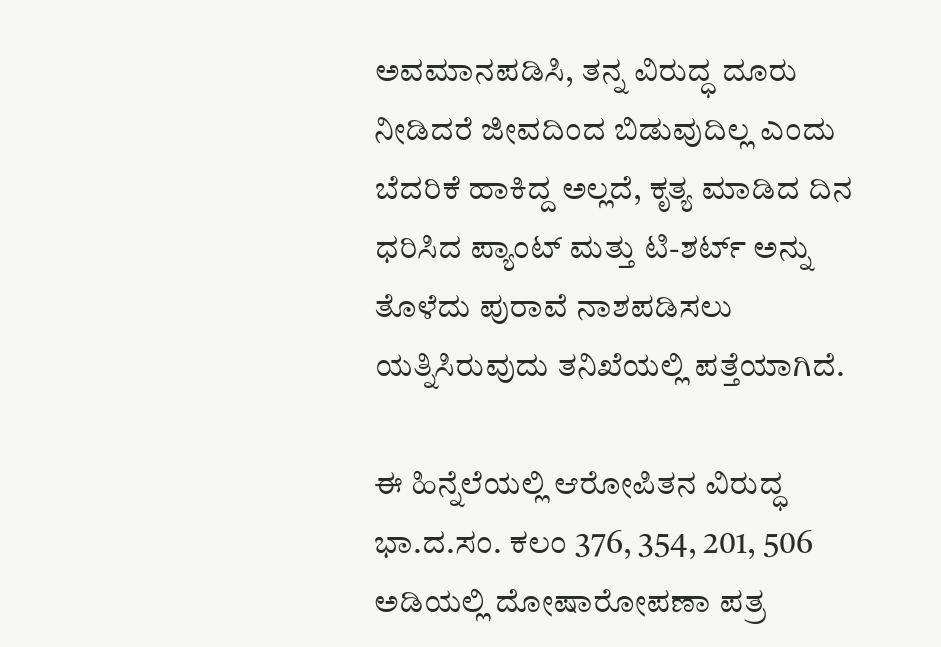ಅವಮಾನಪಡಿಸಿ, ತನ್ನ ವಿರುದ್ಧ ದೂರು ನೀಡಿದರೆ ಜೀವದಿಂದ ಬಿಡುವುದಿಲ್ಲ ಎಂದು ಬೆದರಿಕೆ ಹಾಕಿದ್ದ ಅಲ್ಲದೆ, ಕೃತ್ಯ ಮಾಡಿದ ದಿನ ಧರಿಸಿದ ಪ್ಯಾಂಟ್ ಮತ್ತು ಟಿ-ಶರ್ಟ್ ಅನ್ನು ತೊಳೆದು ಪುರಾವೆ ನಾಶಪಡಿಸಲು ಯತ್ನಿಸಿರುವುದು ತನಿಖೆಯಲ್ಲಿ ಪತ್ತೆಯಾಗಿದೆ.

ಈ ಹಿನ್ನೆಲೆಯಲ್ಲಿ ಆರೋಪಿತನ ವಿರುದ್ಧ ಭಾ.ದ.ಸಂ. ಕಲಂ 376, 354, 201, 506 ಅಡಿಯಲ್ಲಿ ದೋಷಾರೋಪಣಾ ಪತ್ರ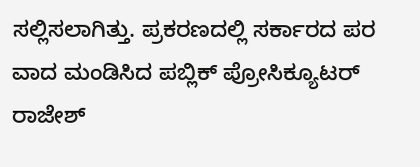ಸಲ್ಲಿಸಲಾಗಿತ್ತು. ಪ್ರಕರಣದಲ್ಲಿ ಸರ್ಕಾರದ ಪರ ವಾದ ಮಂಡಿಸಿದ ಪಬ್ಲಿಕ್ ಪ್ರೋಸಿಕ್ಯೂಟರ್  ರಾಜೇಶ್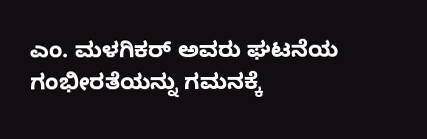ಎಂ. ಮಳಗಿಕರ್ ಅವರು ಘಟನೆಯ ಗಂಭೀರತೆಯನ್ನು ಗಮನಕ್ಕೆ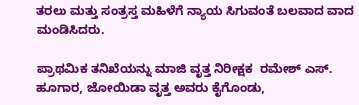ತರಲು ಮತ್ತು ಸಂತ್ರಸ್ತ ಮಹಿಳೆಗೆ ನ್ಯಾಯ ಸಿಗುವಂತೆ ಬಲವಾದ ವಾದ ಮಂಡಿಸಿದರು.

ಪ್ರಾಥಮಿಕ ತನಿಖೆಯನ್ನು ಮಾಜಿ ವೃತ್ತ ನಿರೀಕ್ಷಕ  ರಮೇಶ್ ಎಸ್. ಹೂಗಾರ, ಜೋಯಿಡಾ ವೃತ್ತ ಅವರು ಕೈಗೊಂಡು,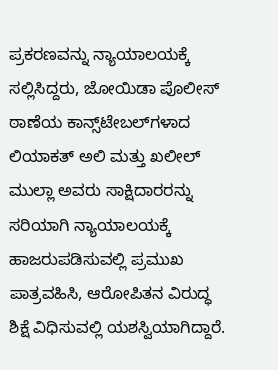ಪ್ರಕರಣವನ್ನು ನ್ಯಾಯಾಲಯಕ್ಕೆ ಸಲ್ಲಿಸಿದ್ದರು, ಜೋಯಿಡಾ ಪೊಲೀಸ್ ಠಾಣೆಯ ಕಾನ್ಸ್‌ಟೇಬಲ್‌ಗಳಾದ ಲಿಯಾಕತ್ ಅಲಿ ಮತ್ತು ಖಲೀಲ್ ಮುಲ್ಲಾ ಅವರು ಸಾಕ್ಷಿದಾರರನ್ನು ಸರಿಯಾಗಿ ನ್ಯಾಯಾಲಯಕ್ಕೆ ಹಾಜರುಪಡಿಸುವಲ್ಲಿ ಪ್ರಮುಖ ಪಾತ್ರವಹಿಸಿ, ಆರೋಪಿತನ ವಿರುದ್ಧ ಶಿಕ್ಷೆ ವಿಧಿಸುವಲ್ಲಿ ಯಶಸ್ವಿಯಾಗಿದ್ದಾರೆ.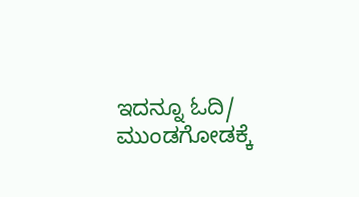ಇದನ್ನೂ ಓದಿ/ ಮುಂಡಗೋಡಕ್ಕೆ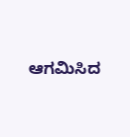ಆಗಮಿಸಿದ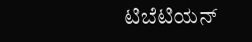ಟಿಬೆಟಿಯನ್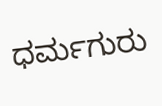ಧರ್ಮಗುರು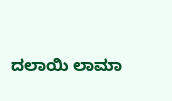ದಲಾಯಿ ಲಾಮಾ